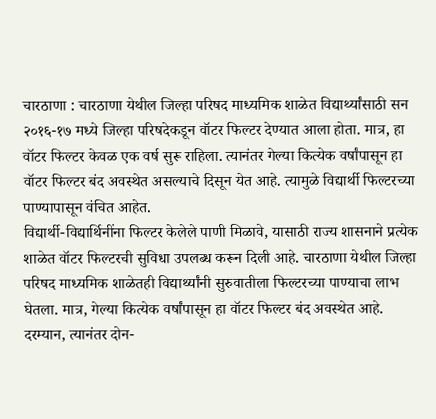चारठाणा : चारठाणा येथील जिल्हा परिषद माध्यमिक शाळेत विद्यार्थ्यांसाठी सन २०१६-१७ मध्ये जिल्हा परिषदेकडून वॉटर फिल्टर देण्यात आला होता. मात्र, हा वॉटर फिल्टर केवळ एक वर्ष सुरू राहिला. त्यानंतर गेल्या कित्येक वर्षांपासून हा वॉटर फिल्टर बंद अवस्थेत असल्याचे दिसून येत आहे. त्यामुळे विद्यार्थी फिल्टरच्या पाण्यापासून वंचित आहेत.
विद्यार्थी-विद्यार्थिनींना फिल्टर केलेले पाणी मिळावे, यासाठी राज्य शासनाने प्रत्येक शाळेत वॉटर फिल्टरची सुविधा उपलब्ध करून दिली आहे. चारठाणा येथील जिल्हा परिषद माध्यमिक शाळेतही विद्यार्थ्यांनी सुरुवातीला फिल्टरच्या पाण्याचा लाभ घेतला. मात्र, गेल्या कित्येक वर्षांपासून हा वॉटर फिल्टर बंद अवस्थेत आहे.
दरम्यान, त्यानंतर दोन-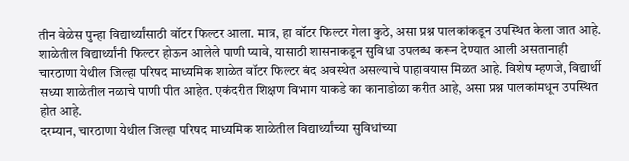तीन वेळेस पुन्हा विद्यार्थ्यांसाठी वॉटर फिल्टर आला. मात्र, हा वॉटर फिल्टर गेला कुठे, असा प्रश्न पालकांकडून उपस्थित केला जात आहे. शाळेतील विद्यार्थ्यांनी फिल्टर होऊन आलेले पाणी प्यावे, यासाठी शासनाकडून सुविधा उपलब्ध करून देण्यात आली असतानाही चारठाणा येथील जिल्हा परिषद माध्यमिक शाळेत वॉटर फिल्टर बंद अवस्थेत असल्याचे पाहावयास मिळत आहे. विशेष म्हणजे, विद्यार्थी सध्या शाळेतील नळाचे पाणी पीत आहेत. एकंदरीत शिक्षण विभाग याकडे का कानाडोळा करीत आहे, असा प्रश्न पालकांमधून उपस्थित होत आहे.
दरम्यान, चारठाणा येथील जिल्हा परिषद माध्यमिक शाळेतील विद्यार्थ्यांच्या सुविधांच्या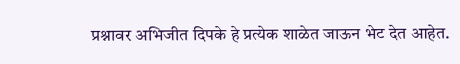प्रश्नावर अभिजीत दिपके हे प्रत्येक शाळेत जाऊन भेट देत आहेत.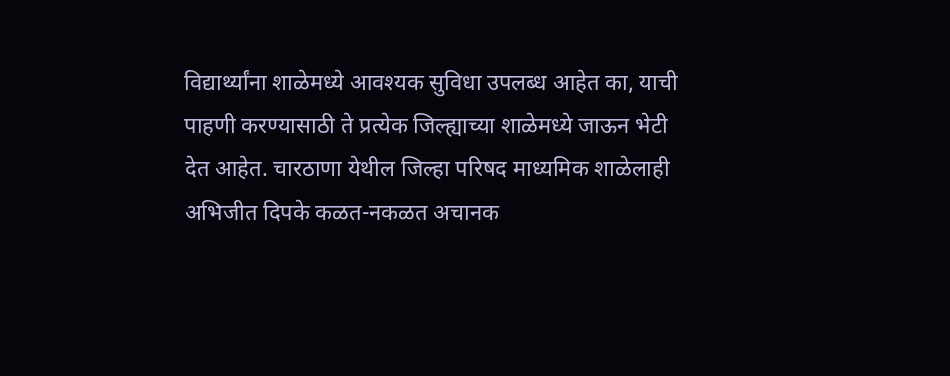विद्यार्थ्यांना शाळेमध्ये आवश्यक सुविधा उपलब्ध आहेत का, याची पाहणी करण्यासाठी ते प्रत्येक जिल्ह्याच्या शाळेमध्ये जाऊन भेटी देत आहेत. चारठाणा येथील जिल्हा परिषद माध्यमिक शाळेलाही अभिजीत दिपके कळत-नकळत अचानक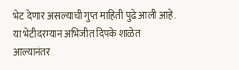भेट देणार असल्याची गुप्त माहिती पुढे आली आहे. या भेटीदरम्यान अभिजीत दिपके शाळेत आल्यानंतर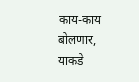काय-काय बोलणार, याकडे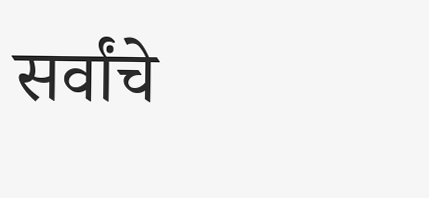सर्वांचे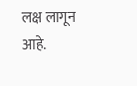लक्ष लागून आहे.